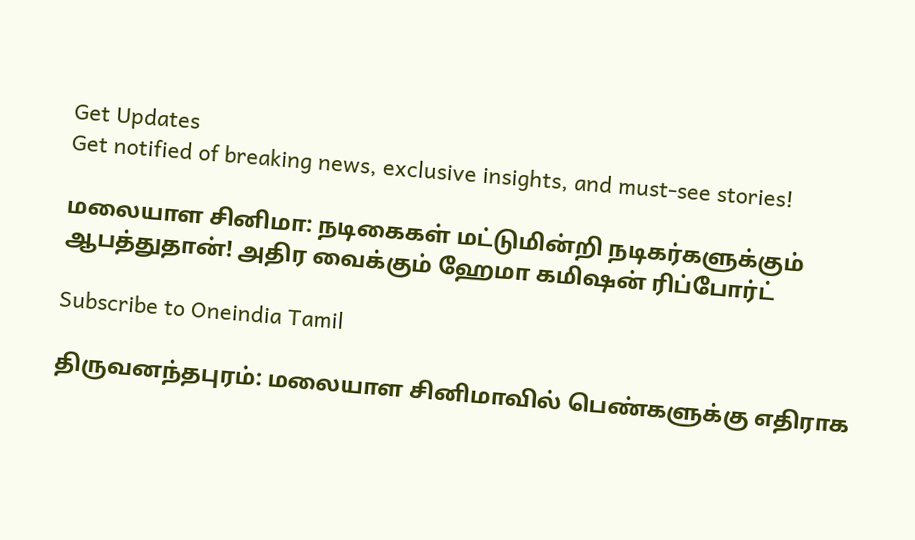Get Updates
Get notified of breaking news, exclusive insights, and must-see stories!

மலையாள சினிமா: நடிகைகள் மட்டுமின்றி நடிகர்களுக்கும் ஆபத்துதான்! அதிர வைக்கும் ஹேமா கமிஷன் ரிப்போர்ட்

Subscribe to Oneindia Tamil

திருவனந்தபுரம்: மலையாள சினிமாவில் பெண்களுக்கு எதிராக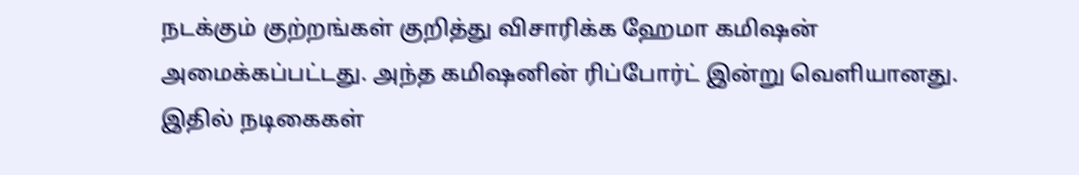நடக்கும் குற்றங்கள் குறித்து விசாரிக்க ஹேமா கமிஷன் அமைக்கப்பட்டது. அந்த கமிஷனின் ரிப்போர்ட் இன்று வெளியானது. இதில் நடிகைகள்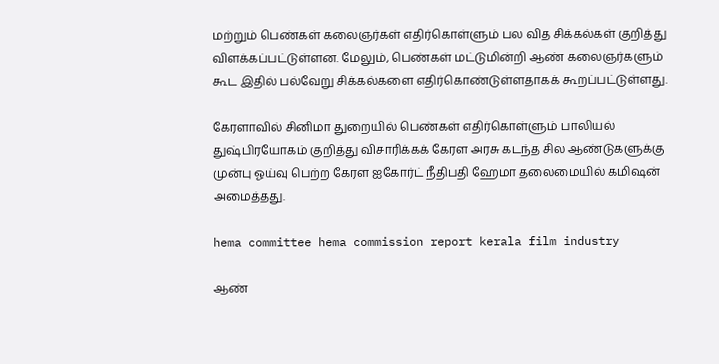மற்றும் பெண்கள் கலைஞர்கள் எதிர்கொள்ளும் பல வித சிக்கல்கள் குறித்து விளக்கப்பட்டுள்ளன. மேலும், பெண்கள் மட்டுமின்றி ஆண் கலைஞர்களும் கூட இதில் பல்வேறு சிக்கல்களை எதிர்கொண்டுள்ளதாகக் கூறப்பட்டுள்ளது.

கேரளாவில் சினிமா துறையில் பெண்கள் எதிர்கொள்ளும் பாலியல் துஷ்பிரயோகம் குறித்து விசாரிக்கக் கேரள அரசு கடந்த சில ஆண்டுகளுக்கு முன்பு ஓய்வு பெற்ற கேரள ஐகோர்ட் நீதிபதி ஹேமா தலைமையில் கமிஷன் அமைத்தது.

hema committee hema commission report kerala film industry

ஆண்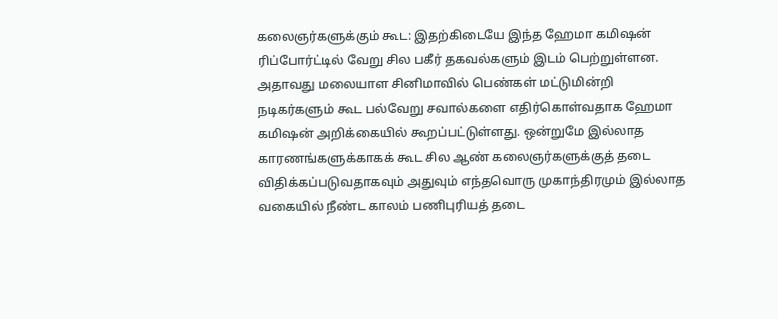கலைஞர்களுக்கும் கூட: இதற்கிடையே இந்த ஹேமா கமிஷன் ரிப்போர்ட்டில் வேறு சில பகீர் தகவல்களும் இடம் பெற்றுள்ளன. அதாவது மலையாள சினிமாவில் பெண்கள் மட்டுமின்றி நடிகர்களும் கூட பல்வேறு சவால்களை எதிர்கொள்வதாக ஹேமா கமிஷன் அறிக்கையில் கூறப்பட்டுள்ளது. ஒன்றுமே இல்லாத காரணங்களுக்காகக் கூட சில ஆண் கலைஞர்களுக்குத் தடை விதிக்கப்படுவதாகவும் அதுவும் எந்தவொரு முகாந்திரமும் இல்லாத வகையில் நீண்ட காலம் பணிபுரியத் தடை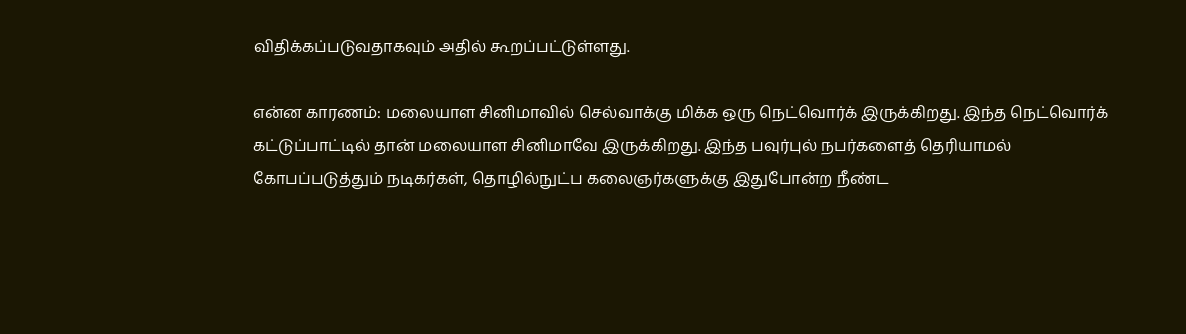விதிக்கப்படுவதாகவும் அதில் கூறப்பட்டுள்ளது.

என்ன காரணம்: மலையாள சினிமாவில் செல்வாக்கு மிக்க ஒரு நெட்வொர்க் இருக்கிறது. இந்த நெட்வொர்க் கட்டுப்பாட்டில் தான் மலையாள சினிமாவே இருக்கிறது. இந்த பவுர்புல் நபர்களைத் தெரியாமல் கோபப்படுத்தும் நடிகர்கள், தொழில்நுட்ப கலைஞர்களுக்கு இதுபோன்ற நீண்ட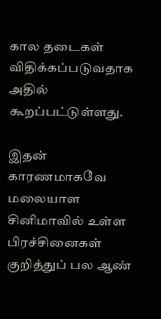கால தடைகள் விதிக்கப்படுவதாக அதில் கூறப்பட்டுள்ளது.

இதன் காரணமாகவே மலையாள சினிமாவில் உள்ள பிரச்சினைகள் குறித்துப் பல ஆண்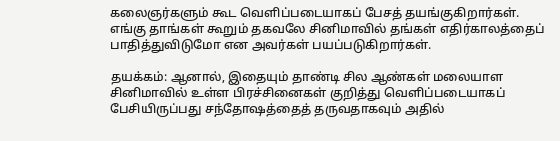கலைஞர்களும் கூட வெளிப்படையாகப் பேசத் தயங்குகிறார்கள். எங்கு தாங்கள் கூறும் தகவலே சினிமாவில் தங்கள் எதிர்காலத்தைப் பாதித்துவிடுமோ என அவர்கள் பயப்படுகிறார்கள்.

தயக்கம்: ஆனால், இதையும் தாண்டி சில ஆண்கள் மலையாள சினிமாவில் உள்ள பிரச்சினைகள் குறித்து வெளிப்படையாகப் பேசியிருப்பது சந்தோஷத்தைத் தருவதாகவும் அதில்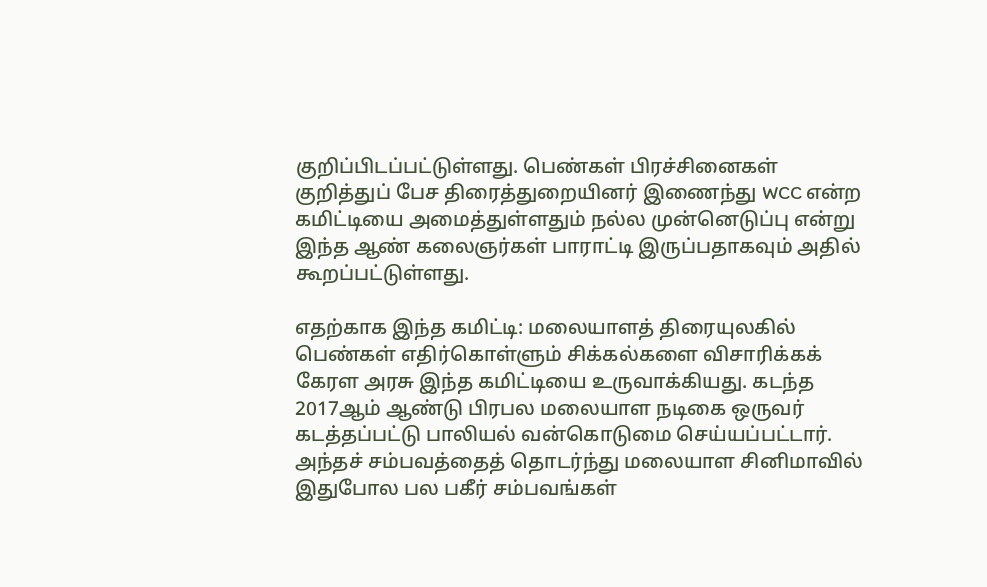குறிப்பிடப்பட்டுள்ளது. பெண்கள் பிரச்சினைகள் குறித்துப் பேச திரைத்துறையினர் இணைந்து WCC என்ற கமிட்டியை அமைத்துள்ளதும் நல்ல முன்னெடுப்பு என்று இந்த ஆண் கலைஞர்கள் பாராட்டி இருப்பதாகவும் அதில் கூறப்பட்டுள்ளது.

எதற்காக இந்த கமிட்டி: மலையாளத் திரையுலகில் பெண்கள் எதிர்கொள்ளும் சிக்கல்களை விசாரிக்கக் கேரள அரசு இந்த கமிட்டியை உருவாக்கியது. கடந்த 2017ஆம் ஆண்டு பிரபல மலையாள நடிகை ஒருவர் கடத்தப்பட்டு பாலியல் வன்கொடுமை செய்யப்பட்டார். அந்தச் சம்பவத்தைத் தொடர்ந்து மலையாள சினிமாவில் இதுபோல பல பகீர் சம்பவங்கள்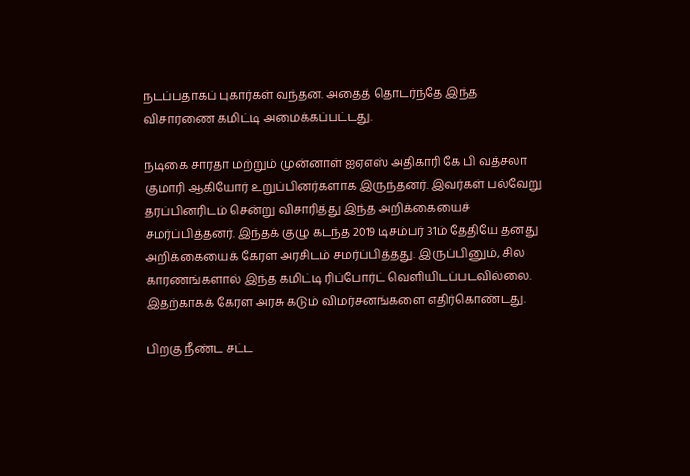நடப்பதாகப் புகார்கள் வந்தன. அதைத் தொடர்ந்தே இந்த விசாரணை கமிட்டி அமைக்கப்பட்டது.

நடிகை சாரதா மற்றும் முன்னாள் ஐஏஎஸ் அதிகாரி கே பி வத்சலா குமாரி ஆகியோர் உறுப்பினர்களாக இருந்தனர். இவர்கள் பல்வேறு தரப்பினரிடம் சென்று விசாரித்து இந்த அறிக்கையைச் சமர்ப்பித்தனர். இந்தக் குழு கடந்த 2019 டிசம்பர் 31ம் தேதியே தனது அறிக்கையைக் கேரள அரசிடம் சமர்ப்பித்தது. இருப்பினும், சில காரணங்களால் இந்த கமிட்டி ரிப்போர்ட் வெளியிடப்படவில்லை. இதற்காகக் கேரள அரசு கடும் விமர்சனங்களை எதிர்கொண்டது.

பிறகு நீண்ட சட்ட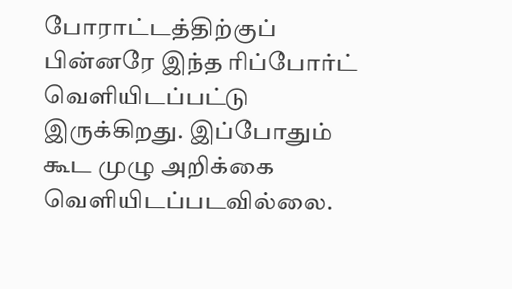போராட்டத்திற்குப் பின்னரே இந்த ரிப்போர்ட் வெளியிடப்பட்டு இருக்கிறது. இப்போதும் கூட முழு அறிக்கை வெளியிடப்படவில்லை.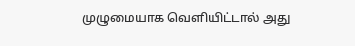முழுமையாக வெளியிட்டால் அது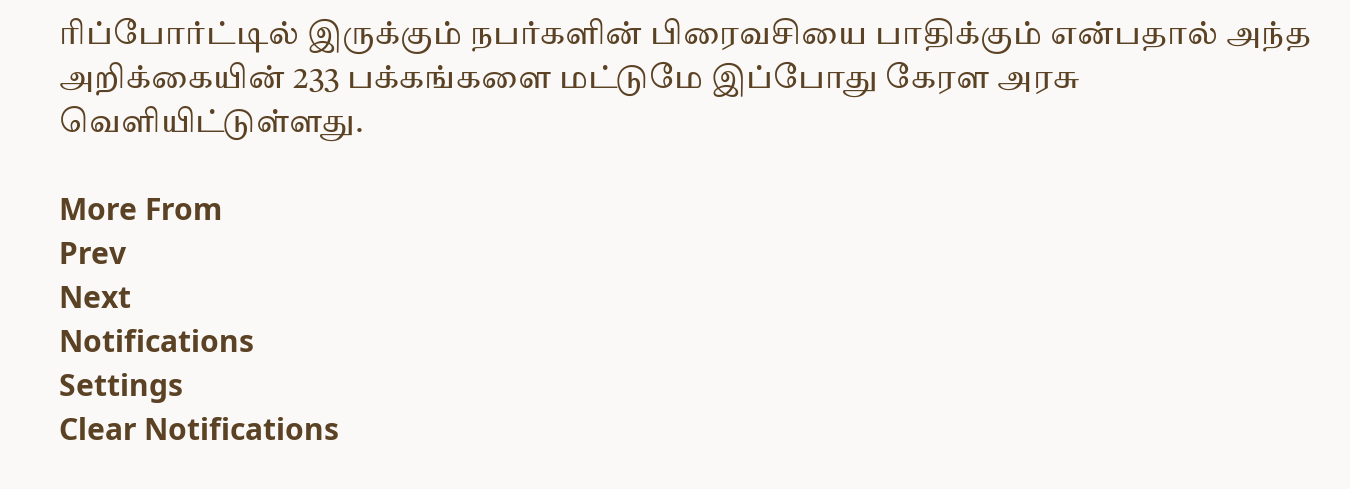ரிப்போர்ட்டில் இருக்கும் நபர்களின் பிரைவசியை பாதிக்கும் என்பதால் அந்த அறிக்கையின் 233 பக்கங்களை மட்டுமே இப்போது கேரள அரசு வெளியிட்டுள்ளது.

More From
Prev
Next
Notifications
Settings
Clear Notifications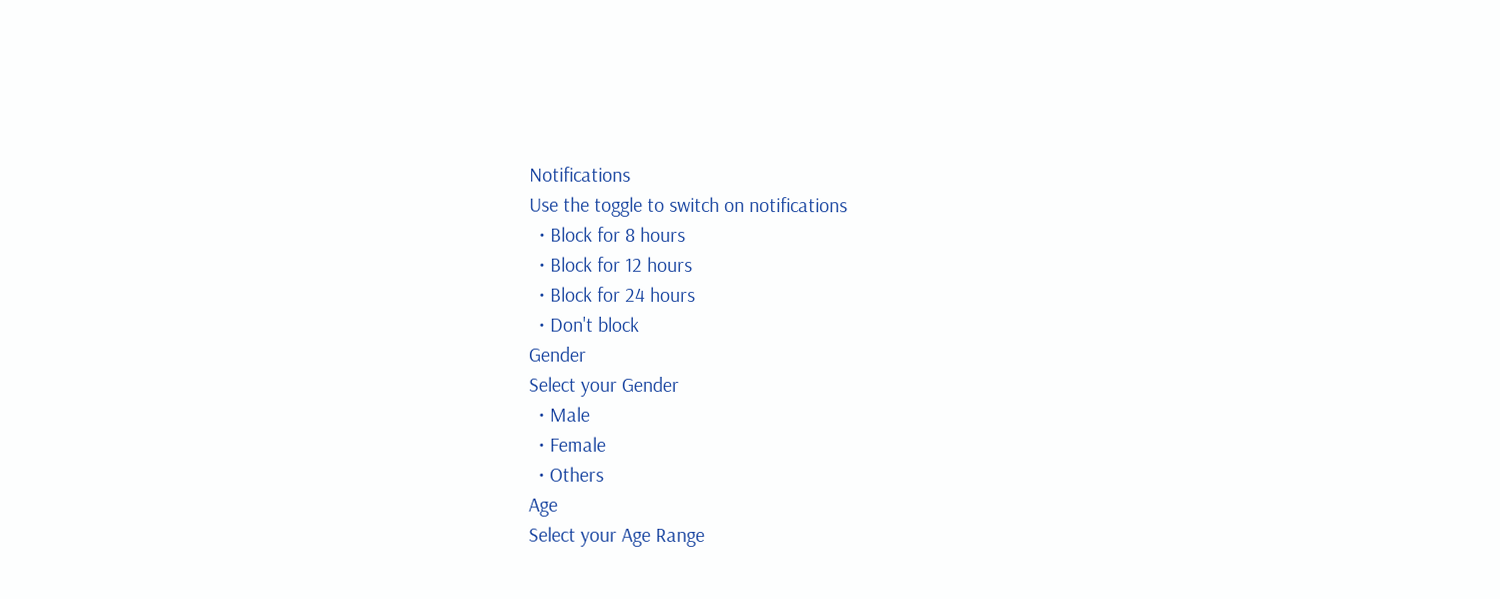Notifications
Use the toggle to switch on notifications
  • Block for 8 hours
  • Block for 12 hours
  • Block for 24 hours
  • Don't block
Gender
Select your Gender
  • Male
  • Female
  • Others
Age
Select your Age Range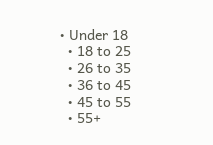• Under 18
  • 18 to 25
  • 26 to 35
  • 36 to 45
  • 45 to 55
  • 55+